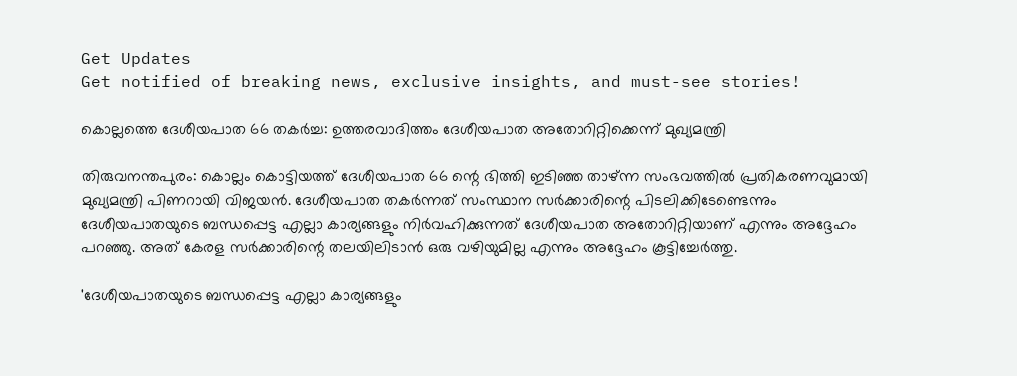Get Updates
Get notified of breaking news, exclusive insights, and must-see stories!

കൊല്ലത്തെ ദേശീയപാത 66 തകര്‍ച്ച: ഉത്തരവാദിത്തം ദേശീയപാത അതോറിറ്റിക്കെന്ന് മുഖ്യമന്ത്രി

തിരുവനന്തപുരം: കൊല്ലം കൊട്ടിയത്ത് ദേശീയപാത 66 ന്റെ ഭിത്തി ഇടിഞ്ഞ താഴ്ന്ന സംഭവത്തില്‍ പ്രതികരണവുമായി മുഖ്യമന്ത്രി പിണറായി വിജയന്‍. ദേശീയപാത തകര്‍ന്നത് സംസ്ഥാന സര്‍ക്കാരിന്റെ പിടലിക്കിടേണ്ടെന്നും ദേശീയപാതയുടെ ബന്ധപ്പെട്ട എല്ലാ കാര്യങ്ങളും നിര്‍വഹിക്കുന്നത് ദേശീയപാത അതോറിറ്റിയാണ് എന്നും അദ്ദേഹം പറഞ്ഞു. അത് കേരള സര്‍ക്കാരിന്റെ തലയിലിടാന്‍ ഒരു വഴിയുമില്ല എന്നും അദ്ദേഹം കൂട്ടിച്ചേര്‍ത്തു.

'ദേശീയപാതയുടെ ബന്ധപ്പെട്ട എല്ലാ കാര്യങ്ങളും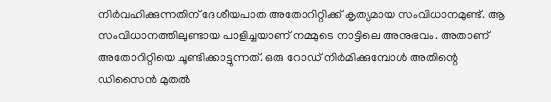നിര്‍വഹിക്കുന്നതിന് ദേശീയപാത അതോറിറ്റിക്ക് കൃത്യമായ സംവിധാനമുണ്ട്. ആ സംവിധാനത്തിലുണ്ടായ പാളിച്ചയാണ് നമ്മുടെ നാട്ടിലെ അനുഭവം. അതാണ് അതോറിറ്റിയെ ചൂണ്ടിക്കാട്ടുന്നത്. ഒരു റോഡ് നിര്‍മിക്കുമ്പോള്‍ അതിന്റെ ഡിസൈന്‍ മുതല്‍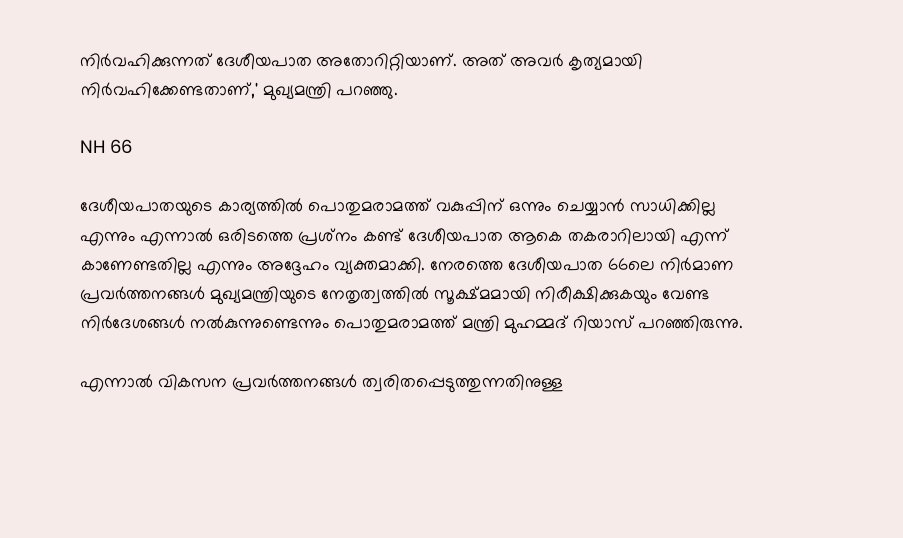നിര്‍വഹിക്കുന്നത് ദേശീയപാത അതോറിറ്റിയാണ്. അത് അവര്‍ കൃത്യമായി നിര്‍വഹിക്കേണ്ടതാണ്,' മുഖ്യമന്ത്രി പറഞ്ഞു.

NH 66

ദേശീയപാതയുടെ കാര്യത്തില്‍ പൊതുമരാമത്ത് വകുപ്പിന് ഒന്നും ചെയ്യാന്‍ സാധിക്കില്ല എന്നും എന്നാല്‍ ഒരിടത്തെ പ്രശ്‌നം കണ്ട് ദേശീയപാത ആകെ തകരാറിലായി എന്ന് കാണേണ്ടതില്ല എന്നും അദ്ദേഹം വ്യക്തമാക്കി. നേരത്തെ ദേശീയപാത 66ലെ നിര്‍മാണ പ്രവര്‍ത്തനങ്ങള്‍ മുഖ്യമന്ത്രിയുടെ നേതൃത്വത്തില്‍ സൂക്ഷ്മമായി നിരീക്ഷിക്കുകയും വേണ്ട നിര്‍ദേശങ്ങള്‍ നല്‍കുന്നുണ്ടെന്നും പൊതുമരാമത്ത് മന്ത്രി മുഹമ്മദ് റിയാസ് പറഞ്ഞിരുന്നു.

എന്നാല്‍ വികസന പ്രവര്‍ത്തനങ്ങള്‍ ത്വരിതപ്പെടുത്തുന്നതിനുള്ള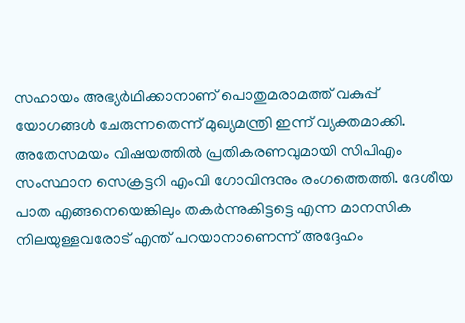സഹായം അഭ്യര്‍ഥിക്കാനാണ് പൊതുമരാമത്ത് വകുപ്പ് യോഗങ്ങള്‍ ചേരുന്നതെന്ന് മുഖ്യമന്ത്രി ഇന്ന് വ്യക്തമാക്കി. അതേസമയം വിഷയത്തില്‍ പ്രതികരണവുമായി സിപിഎം സംസ്ഥാന സെക്രട്ടറി എംവി ഗോവിന്ദനും രംഗത്തെത്തി. ദേശീയ പാത എങ്ങനെയെങ്കിലും തകര്‍ന്നുകിട്ടട്ടെ എന്ന മാനസിക നിലയുള്ളവരോട് എന്ത് പറയാനാണെന്ന് അദ്ദേഹം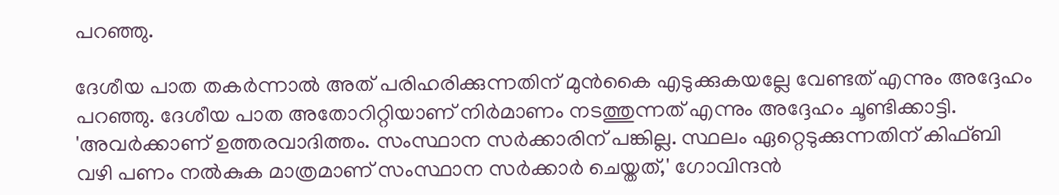പറഞ്ഞു.

ദേശീയ പാത തകര്‍ന്നാല്‍ അത് പരിഹരിക്കുന്നതിന് മുന്‍കൈ എടുക്കുകയല്ലേ വേണ്ടത് എന്നും അദ്ദേഹം പറഞ്ഞു. ദേശീയ പാത അതോറിറ്റിയാണ് നിര്‍മാണം നടത്തുന്നത് എന്നും അദ്ദേഹം ചൂണ്ടിക്കാട്ടി. 'അവര്‍ക്കാണ് ഉത്തരവാദിത്തം. സംസ്ഥാന സര്‍ക്കാരിന് പങ്കില്ല. സ്ഥലം ഏറ്റെടുക്കുന്നതിന് കിഫ്ബി വഴി പണം നല്‍കുക മാത്രമാണ് സംസ്ഥാന സര്‍ക്കാര്‍ ചെയ്തത്,' ഗോവിന്ദന്‍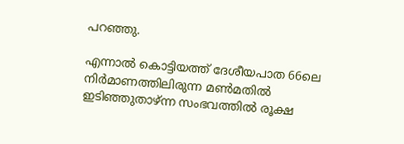പറഞ്ഞു.

എന്നാല്‍ കൊട്ടിയത്ത് ദേശീയപാത 66ലെ നിര്‍മാണത്തിലിരുന്ന മണ്‍മതില്‍ ഇടിഞ്ഞുതാഴ്ന്ന സംഭവത്തില്‍ രൂക്ഷ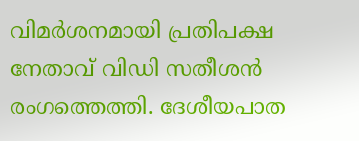വിമര്‍ശനമായി പ്രതിപക്ഷ നേതാവ് വിഡി സതീശന്‍ രംഗത്തെത്തി. ദേശീയപാത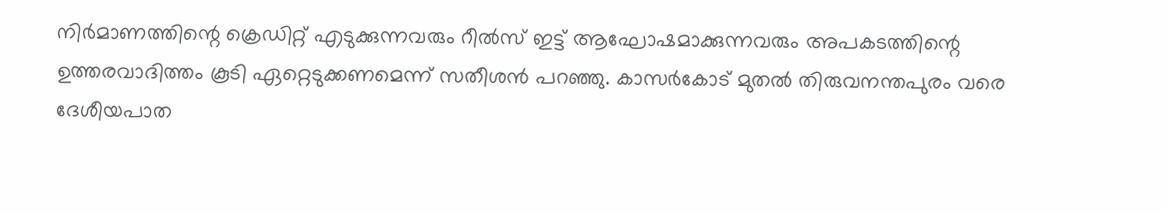നിര്‍മാണത്തിന്റെ ക്രെഡിറ്റ് എടുക്കുന്നവരും റീല്‍സ് ഇട്ട് ആഘോഷമാക്കുന്നവരും അപകടത്തിന്റെ ഉത്തരവാദിത്തം കൂടി ഏറ്റെടുക്കണമെന്ന് സതീശന്‍ പറഞ്ഞു. കാസര്‍കോട് മുതല്‍ തിരുവനന്തപുരം വരെ ദേശീയപാത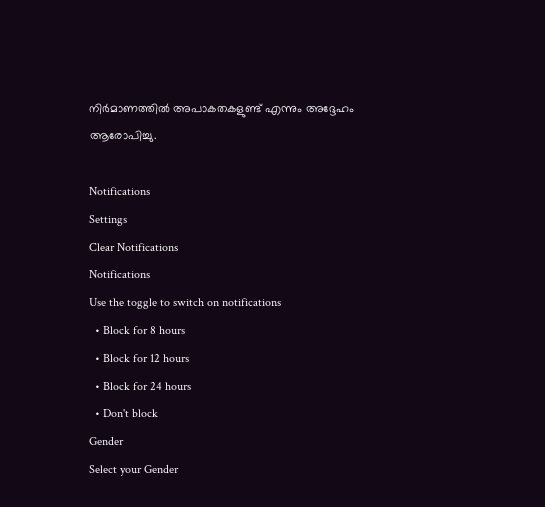നിര്‍മാണത്തില്‍ അപാകതകളുണ്ട് എന്നും അദ്ദേഹം ആരോപിച്ചു.

Notifications
Settings
Clear Notifications
Notifications
Use the toggle to switch on notifications
  • Block for 8 hours
  • Block for 12 hours
  • Block for 24 hours
  • Don't block
Gender
Select your Gender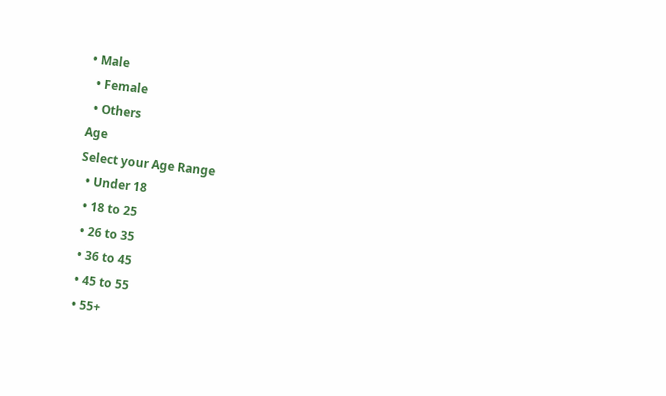• Male
  • Female
  • Others
Age
Select your Age Range
  • Under 18
  • 18 to 25
  • 26 to 35
  • 36 to 45
  • 45 to 55
  • 55+